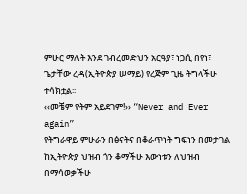ምሁር ማለት እንደ ገብረመድህን አርዓያ፣ ነጋሲ በየነ፣ ጌታቸው ረዳ(ኢትዮጵያ ሠማይ) የረጅም ጊዜ ትግላችሁ ተሳክቷል፡፡
‹‹መቼም የትም አይደገም!›› “Never and Ever again”
የትግራዋይ ምሁራን በፅናትና በቆራጥነት ግፍነን በመታገል ከኢትዮጵያ ህዝብ ጎን ቆማችሁ እውነቱን ለህዝብ በማሳወቃችሁ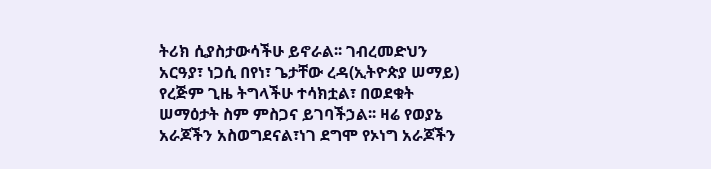ትሪክ ሲያስታውሳችሁ ይኖራል፡፡ ገብረመድህን አርዓያ፣ ነጋሲ በየነ፣ ጌታቸው ረዳ(ኢትዮጵያ ሠማይ) የረጅም ጊዜ ትግላችሁ ተሳክቷል፣ በወደቁት ሠማዕታት ስም ምስጋና ይገባችኃል፡፡ ዛሬ የወያኔ አራጆችን አስወግደናል፣ነገ ደግሞ የኦነግ አራጆችን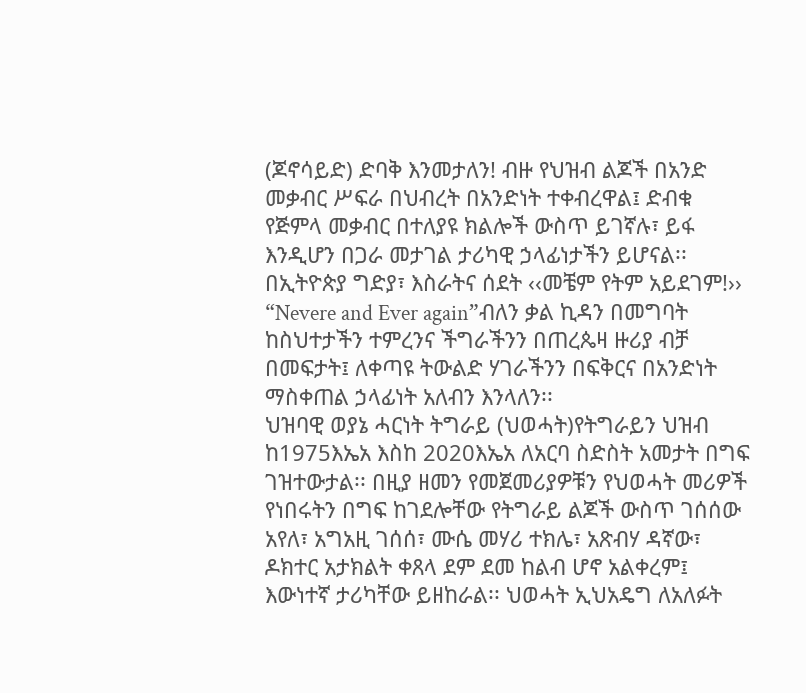(ጆኖሳይድ) ድባቅ እንመታለን! ብዙ የህዝብ ልጆች በአንድ መቃብር ሥፍራ በህብረት በአንድነት ተቀብረዋል፤ ድብቁ የጅምላ መቃብር በተለያዩ ክልሎች ውስጥ ይገኛሉ፣ ይፋ እንዲሆን በጋራ መታገል ታሪካዊ ኃላፊነታችን ይሆናል፡፡ በኢትዮጵያ ግድያ፣ እስራትና ሰደት ‹‹መቼም የትም አይደገም!›› “Nevere and Ever again”ብለን ቃል ኪዳን በመግባት ከስህተታችን ተምረንና ችግራችንን በጠረጴዛ ዙሪያ ብቻ በመፍታት፤ ለቀጣዩ ትውልድ ሃገራችንን በፍቅርና በአንድነት ማስቀጠል ኃላፊነት አለብን እንላለን፡፡
ህዝባዊ ወያኔ ሓርነት ትግራይ (ህወሓት)የትግራይን ህዝብ ከ1975እኤአ እስከ 2020እኤአ ለአርባ ስድስት አመታት በግፍ ገዝተውታል፡፡ በዚያ ዘመን የመጀመሪያዎቹን የህወሓት መሪዎች የነበሩትን በግፍ ከገደሎቸው የትግራይ ልጆች ውስጥ ገሰሰው አየለ፣ አግአዚ ገሰሰ፣ ሙሴ መሃሪ ተክሌ፣ አጽብሃ ዳኛው፣ ዶክተር አታክልት ቀጸላ ደም ደመ ከልብ ሆኖ አልቀረም፤ እውነተኛ ታሪካቸው ይዘከራል፡፡ ህወሓት ኢህአዴግ ለአለፉት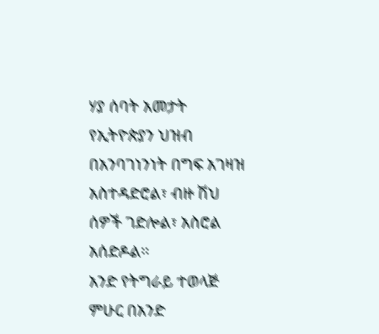ሃያ ሰባት አመታት የኢትዮጵያን ህዝብ በአንባገነንነት በግፍ አገዛዝ አስተዳድሮል፣ ብዙ ሽህ ሰዎች ገድሎል፣ አስሮል አሰድዶል፡፡
አንድ የትግራይ ተወላጅ ምሁር በአንድ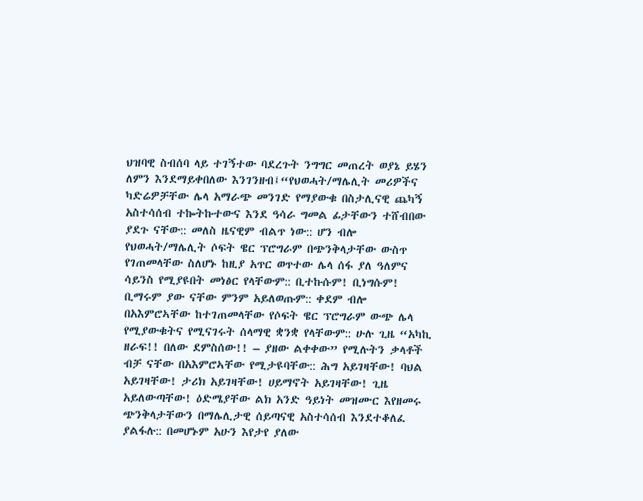ህዝባዊ ስብሰባ ላይ ተገኝተው ባደረጉት ንግግር መጠረት ወያኔ ይሄን ለምን እንደማይቀበለው እንገንዘብ፤“የህወሓት/ማሌሊት መሪዎችና ካድሬዎቻቸው ሌላ አማራጭ መንገድ የማያውቁ በስታሊናዊ ጨካኝ አስተሳሰብ ተኰትኩተውና እንደ ዓሳራ ግመል ፊታቸውን ተሸብበው ያደጉ ናቸው:: መለስ ዜናዊም ብልጥ ነው:: ሆን ብሎ የህወሓት/ማሌሊት ሶፍት ዌር ፕሮግራም በጭንቅላታቸው ውስጥ የገጠመላቸው ስለሆኑ ከዚያ አጥር ወጥተው ሌላ ሰፋ ያለ ዓለምና ሳይንስ የሚያዩበት መነፅር የላቸውም:: ቢተኩሱም! ቢነግሱም! ቢማሩም ያው ናቸው ምንም አይለወጡም:: ቀደም ብሎ በአእምሮኣቸው ከተገጠመላቸው የሶፍት ዌር ፕሮግራም ውጭ ሌላ የሚያውቁትና የሚናገሩት ሰላማዊ ቋንቋ የላቸውም:: ሁሉ ጊዜ “አካኪ ዘራፍ!! በለው ደምስሰው!! – ያዘው ልቀቀው” የሚሉትን ቃላቶች ብቻ ናቸው በአእምሮኣቸው የሚታዩባቸው:: ሕግ አይገዛቸው! ባህል አይገዛቸው! ታሪክ አይገዛቸው! ሀይማኖት አይገዛቸው! ጊዜ አይለውጣቸው! ዕድሜያቸው ልክ አንድ ዓይነት መዝሙር እየዘመሩ ጭንቅላታቸውን በማሌሊታዊ ሰይጣናዊ አስተሳሰብ እንደተቆለፈ ያልፋሉ:: በመሆኑም አሁን እየታየ ያለው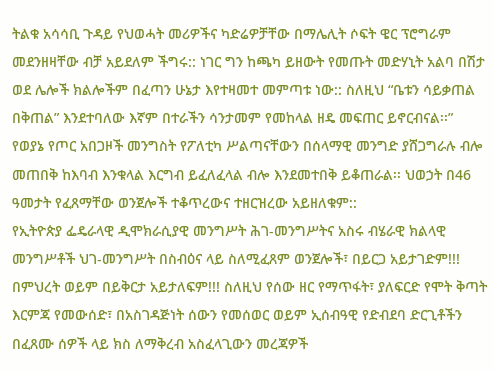ትልቁ አሳሳቢ ጉዳይ የህወሓት መሪዎችና ካድሬዎቻቸው በማሌሊት ሶፍት ዌር ፕሮግራም መደንዘዛቸው ብቻ አይደለም ችግሩ:: ነገር ግን ከጫካ ይዘውት የመጡት መድሃኒት አልባ በሽታ ወደ ሌሎች ክልሎችም በፈጣን ሁኔታ እየተዛመተ መምጣቱ ነው:: ስለዚህ “ቤቱን ሳይቃጠል በቅጠል” እንደተባለው እኛም በተራችን ሳንታመም የመከላል ዘዴ መፍጠር ይኖርብናል፡፡”
የወያኔ የጦር አበጋዞች መንግስት የፖለቲካ ሥልጣናቸውን በሰላማዊ መንግድ ያሸጋግራሉ ብሎ መጠበቅ ከእባብ እንቁላል እርግብ ይፈለፈላል ብሎ እንደመተበቅ ይቆጠራል፡፡ ህወኃት በ46 ዓመታት የፈጸማቸው ወንጀሎች ተቆጥረውና ተዘርዝረው አይዘለቁም::
የኢትዮጵያ ፌዴራላዊ ዲሞክራሲያዊ መንግሥት ሕገ-መንግሥትና አስሩ ብሄራዊ ክልላዊ መንግሥቶች ህገ-መንግሥት በስብዕና ላይ ስለሚፈጸም ወንጀሎች፣ በይርጋ አይታገድም!!! በምህረት ወይም በይቅርታ አይታለፍም!!! ስለዚህ የሰው ዘር የማጥፋት፣ ያለፍርድ የሞት ቅጣት እርምጃ የመውሰድ፣ በአስገዳጅነት ሰውን የመሰወር ወይም ኢሰብዓዊ የድብደባ ድርጊቶችን በፈጸሙ ሰዎች ላይ ክስ ለማቅረብ አስፈላጊውን መረጃዎች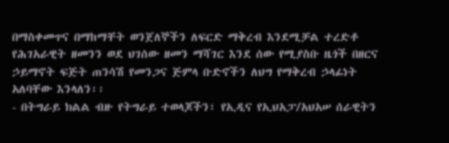በማስቀመጥና በማከማቸት ወንጀለኞችን ለፍርድ ማቅረብ እንደሚቻል ተረድቶ የሕገአራዊት ዘመንን ወደ ህገሰው ዘመን ማሻገር እንደ ሰው የሚያስቡ ዜጎች በዘርና ኃይማኖት ፍጅት ጠንሳሽ የመንጋና ጅምላ ቡድኖችን ለህግ የማቅረብ ኃላፊነት አለባቸው እንላለን፡፡
- በትግራይ ክልል ብዙ የትግራይ ተወላጆችን፣ የኢዲና የኢህአፓ/አህአሠ ሰራዊትን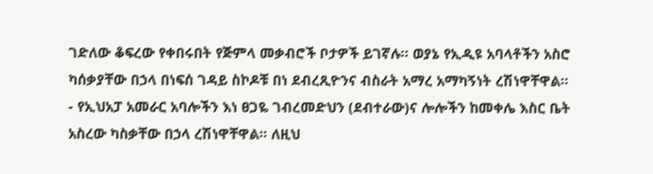ገድለው ቆፍረው የቀበሩበት የጅምላ መቃብሮች ቦታዎች ይገኛሉ፡፡ ወያኔ የኢዲዩ አባላቶችን አስሮ ካሰቃያቸው በኃላ በነፍሰ ገዳይ ስኮዶቹ በነ ደብረጺዮንና ብስራት አማረ አማካኝነት ረሽነዋቸዋል፡፡
- የኢህአፓ አመራር አባሎችን እነ ፀጋዬ ገብረመድህን (ደብተራው)ና ሎሎችን ከመቀሌ እስር ቤት አስረው ካስቃቸው በኃላ ረሽነዋቸዋል፡፡ ለዚህ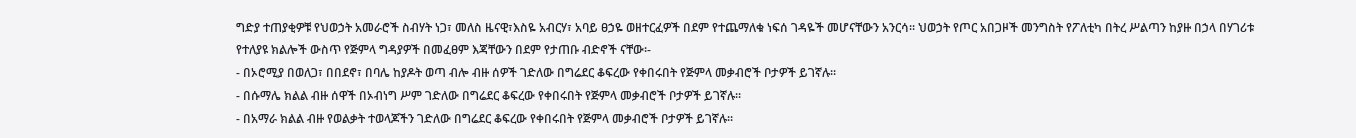ግድያ ተጠያቂዎቹ የህወኃት አመራሮች ስብሃት ነጋ፣ መለስ ዜናዊ፣እስዬ አብርሃ፣ አባይ ፀኃዬ ወዘተርፈዎች በደም የተጨማለቁ ነፍሰ ገዳዬች መሆናቸውን አንርሳ፡፡ ህወኃት የጦር አበጋዞች መንግስት የፖለቲካ በትረ ሥልጣን ከያዙ በኃላ በሃገሪቱ የተለያዩ ክልሎች ውስጥ የጅምላ ግዳያዎች በመፈፀም እጃቸውን በደም የታጠቡ ብድኖች ናቸው፡-
- በኦሮሚያ በወለጋ፣ በበደኖ፣ በባሌ ከያዶት ወጣ ብሎ ብዙ ሰዎች ገድለው በግሬደር ቆፍረው የቀበሩበት የጅምላ መቃብሮች ቦታዎች ይገኛሉ፡፡
- በሱማሌ ክልል ብዙ ሰዋች በኦብነግ ሥም ገድለው በግሬደር ቆፍረው የቀበሩበት የጅምላ መቃብሮች ቦታዎች ይገኛሉ፡፡
- በአማራ ክልል ብዙ የወልቃት ተወላጆችን ገድለው በግሬደር ቆፍረው የቀበሩበት የጅምላ መቃብሮች ቦታዎች ይገኛሉ፡፡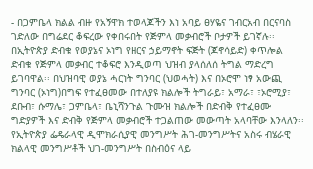- በጋምቤላ ክልል ብዙ የአኝዋክ ተወላጆችን እነ አባይ ፀሃዬና ገብርአብ በርናባስ ገድለው በግሬደር ቆፍረው የቀበሩበት የጅምላ መቃብሮች ቦታዎች ይገኛሉ፡፡
በኢትዮጵያ ድብቁ የወያኔና ኦነግ የዘርና ኃይማኖት ፍጅት (ጆኖሳይድ) ቀጥሎል ድብቁ የጅምላ መቃብር ተቆፍሮ እንዲወጣ ህዝብ ያላሰለሰ ትግል ማድረግ ይገባዋል፡፡ በህዝባዊ ወያኔ ሓርነት ግንባር (ህወሓት) እና በኦሮሞ ነፃ አውጪ ግንባር (ኦነግ)በግፍ የተፈፀመው በተለያዩ ክልሎች ትግራይ፣ አማራ፣ ፣ኦሮሚያ፣ ደቡብ፣ ሱማሌ፣ ጋምቤላ፣ ቤኒሻንጉል ጉሙዝ ክልሎች በድብቅ የተፈፀሙ ግድያዎች እና ድብቅ የጅምላ መቃብሮች ተጋልጠው መውጣት አላባቸው እንላለን፡፡ የኢትዮጵያ ፌዴራላዊ ዲሞክራሲያዊ መንግሥት ሕገ-መንግሥትና አስሩ ብሄራዊ ክልላዊ መንግሥቶች ህገ-መንግሥት በስብዕና ላይ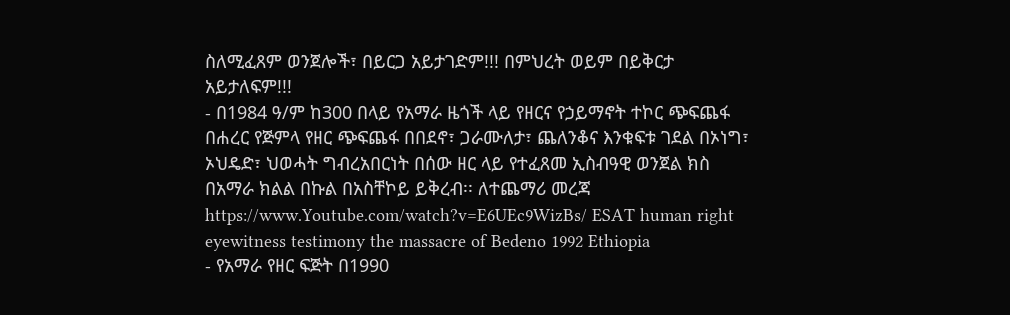ስለሚፈጸም ወንጀሎች፣ በይርጋ አይታገድም!!! በምህረት ወይም በይቅርታ አይታለፍም!!!
- በ1984 ዓ/ም ከ300 በላይ የአማራ ዜጎች ላይ የዘርና የኃይማኖት ተኮር ጭፍጨፋ በሐረር የጅምላ የዘር ጭፍጨፋ በበደኖ፣ ጋራሙለታ፣ ጨለንቆና እንቁፍቱ ገደል በኦነግ፣ ኦህዴድ፣ ህወሓት ግብረአበርነት በሰው ዘር ላይ የተፈጸመ ኢስብዓዊ ወንጀል ክስ በአማራ ክልል በኩል በአስቸኮይ ይቅረብ፡፡ ለተጨማሪ መረጃ
https://www.Youtube.com/watch?v=E6UEc9WizBs/ ESAT human right eyewitness testimony the massacre of Bedeno 1992 Ethiopia
- የአማራ የዘር ፍጅት በ1990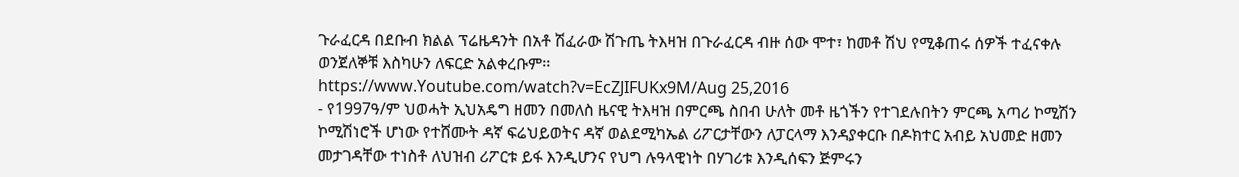ጉራፈርዳ በደቡብ ክልል ፕሬዜዳንት በአቶ ሽፈራው ሽጉጤ ትእዛዝ በጉራፈርዳ ብዙ ሰው ሞተ፣ ከመቶ ሽህ የሚቆጠሩ ሰዎች ተፈናቀሉ ወንጀለኞቹ እስካሁን ለፍርድ አልቀረቡም፡፡
https://www.Youtube.com/watch?v=EcZJIFUKx9M/Aug 25,2016
- የ1997ዓ/ም ህወሓት ኢህአዴግ ዘመን በመለስ ዜናዊ ትእዛዝ በምርጫ ስበብ ሁለት መቶ ዜጎችን የተገደሉበትን ምርጫ አጣሪ ኮሚሽን ኮሚሽነሮች ሆነው የተሸሙት ዳኛ ፍሬህይወትና ዳኛ ወልደሚካኤል ሪፖርታቸውን ለፓርላማ እንዳያቀርቡ በዶክተር አብይ አህመድ ዘመን መታገዳቸው ተነስቶ ለህዝብ ሪፖርቱ ይፋ እንዲሆንና የህግ ሉዓላዊነት በሃገሪቱ እንዲሰፍን ጅምሩን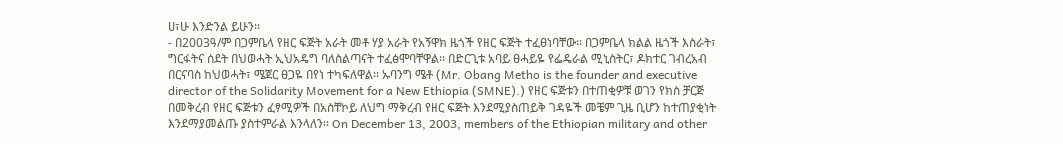ሀ፣ሁ እንድንል ይሁን፡፡
- በ2003ዓ/ም በጋምቤላ የዘር ፍጅት አራት መቶ ሃያ አራት የአኝዋክ ዜጎች የዘር ፍጅት ተፈፀነባቸው፡፡ በጋምቤላ ክልል ዜጎች እስራት፣ ግርፋትና ሰደት በህወሓት ኢህአዴግ ባለስልጣናት ተፈፅሞባቸዋል፡፡ በድርጊቱ አባይ ፀሓይዬ የፌዴራል ሚኒስትር፣ ዶክተር ገብረአብ በርናባስ ከህወሓት፣ ሜጀር ፀጋዬ በየነ ተካፍለዋል፡፡ ኡባንግ ሜቶ (Mr. Obang Metho is the founder and executive director of the Solidarity Movement for a New Ethiopia (SMNE).) የዘር ፍጅቱን በተጠቂዎቹ ወገን የክስ ቻርጅ በመቅረብ የዘር ፍጅቱን ፈፃሚዎች በአስቸኮይ ለህግ ማቅረብ የዘር ፍጅት እንደሚያስጠይቅ ገዳዬች መቼም ጊዜ ቢሆን ከተጠያቂነት እንደማያመልጡ ያስተምራል እንላለን፡፡ On December 13, 2003, members of the Ethiopian military and other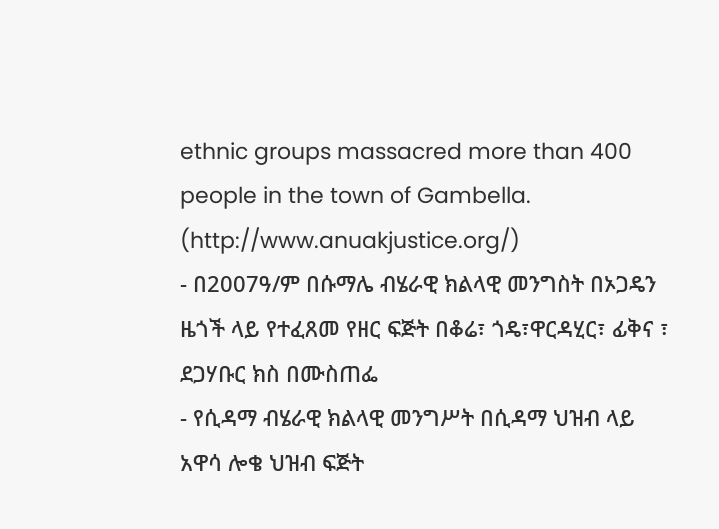ethnic groups massacred more than 400 people in the town of Gambella. (http://www.anuakjustice.org/)
- በ2007ዓ/ም በሱማሌ ብሄራዊ ክልላዊ መንግስት በኦጋዴን ዜጎች ላይ የተፈጸመ የዘር ፍጅት በቆሬ፣ ጎዴ፣ዋርዳሂር፣ ፊቅና ፣ ደጋሃቡር ክስ በሙስጠፌ
- የሲዳማ ብሄራዊ ክልላዊ መንግሥት በሲዳማ ህዝብ ላይ አዋሳ ሎቄ ህዝብ ፍጅት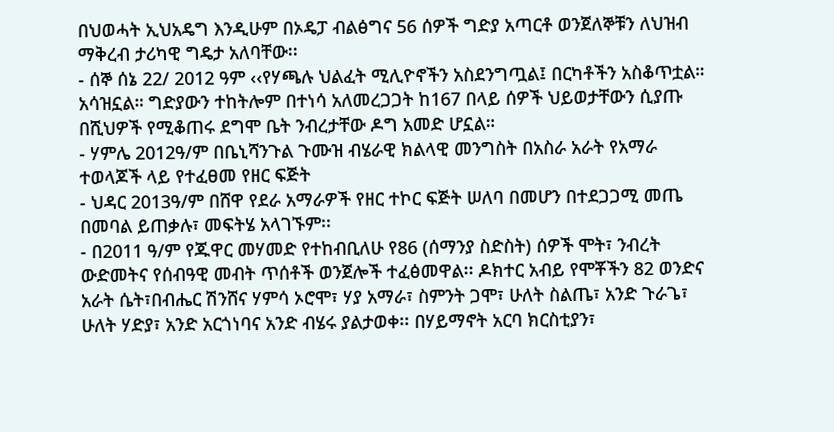በህወሓት ኢህአዴግ እንዲሁም በኦዴፓ ብልፅግና 56 ሰዎች ግድያ አጣርቶ ወንጀለኞቹን ለህዝብ ማቅረብ ታሪካዊ ግዴታ አለባቸው፡፡
- ሰኞ ሰኔ 22/ 2012 ዓም ‹‹የሃጫሉ ህልፈት ሚሊዮኖችን አስደንግጧል፤ በርካቶችን አስቆጥቷል። አሳዝኗል። ግድያውን ተከትሎም በተነሳ አለመረጋጋት ከ167 በላይ ሰዎች ህይወታቸውን ሲያጡ በሺህዎች የሚቆጠሩ ደግሞ ቤት ንብረታቸው ዶግ አመድ ሆኗል።
- ሃምሌ 2012ዓ/ም በቤኒሻንጉል ጉሙዝ ብሄራዊ ክልላዊ መንግስት በአስራ አራት የአማራ ተወላጆች ላይ የተፈፀመ የዘር ፍጅት
- ህዳር 2013ዓ/ም በሸዋ የደራ አማራዎች የዘር ተኮር ፍጅት ሠለባ በመሆን በተደጋጋሚ መጤ በመባል ይጠቃሉ፣ መፍትሄ አላገኙም፡፡
- በ2011 ዓ/ም የጁዋር መሃመድ የተከብቢለሁ የ86 (ሰማንያ ስድስት) ሰዎች ሞት፣ ንብረት ውድመትና የሰብዓዊ መብት ጥሰቶች ወንጀሎች ተፈፅመዋል፡፡ ዶክተር አብይ የሞቾችን 82 ወንድና አራት ሴት፣በብሔር ሽንሸና ሃምሳ ኦሮሞ፣ ሃያ አማራ፣ ስምንት ጋሞ፣ ሁለት ስልጤ፣ አንድ ጉራጌ፣ ሁለት ሃድያ፣ አንድ አርጎነባና አንድ ብሄሩ ያልታወቀ፡፡ በሃይማኖት አርባ ክርስቲያን፣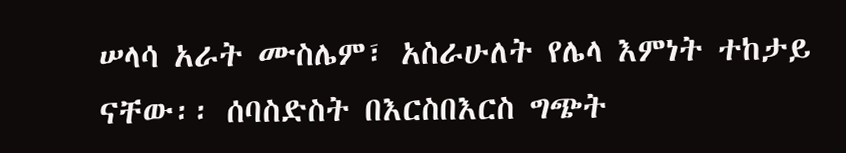ሠላሳ አራት ሙስሌም፣ አስራሁለት የሌላ እምነት ተከታይ ናቸው፡፡ ሰባስድስት በእርስበእርስ ግጭት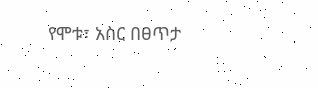የሞቱ፣ አስር በፀጥታ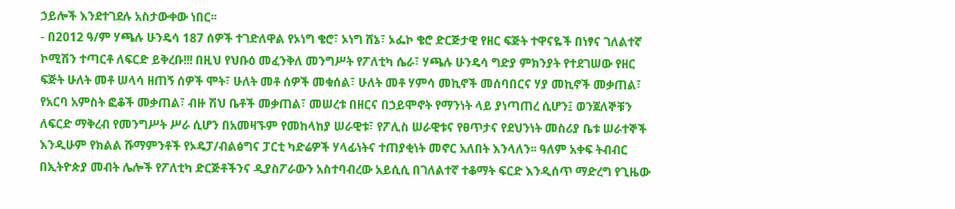ኃይሎች እንደተገደሉ አስታውቀው ነበር፡፡
- በ2012 ዓ/ም ሃጫሉ ሁንዴሳ 187 ሰዎች ተገድለዋል የኦነግ ቄሮ፣ ኦነግ ሸኔ፣ ኦፌኮ ቄሮ ድርጅታዊ የዘር ፍጅት ተዋናዬች በነፃና ገለልተኛ ኮሚሽን ተጣርቶ ለፍርድ ይቅረቡ!!! በዚህ የህቡዕ መፈንቅለ መንግሥት የፖለቲካ ሴራ፣ ሃጫሉ ሁንዴሳ ግድያ ምክንያት የተደገሠው የዘር ፍጅት ሁለት መቶ ሠላሳ ዘጠኝ ሰዎች ሞት፣ ሁለት መቶ ሰዎች መቁሰል፣ ሁለት መቶ ሃምሳ መኪኖች መሰባበርና ሃያ መኪኖች መቃጠል፣ የአርባ አምስት ፎቆች መቃጠል፣ ብዙ ሽህ ቤቶች መቃጠል፣ መሠረቱ በዘርና በኃይሞኖት የማንነት ላይ ያነጣጠረ ሲሆን፤ ወንጀለኞቹን ለፍርድ ማቅረብ የመንግሥት ሥራ ሲሆን በአመዛኙም የመከላከያ ሠራዊቱ፣ የፖሊስ ሠራዊቱና የፀጥታና የደህንነት መስሪያ ቤቱ ሠራተኞች እንዲሁም የክልል ሹማምንቶች የኦዴፓ/ብልፅግና ፓርቲ ካድሬዎች ሃላፊነትና ተጠያቂነት መኖር አለበት እንላለን፡፡ ዓለም አቀፍ ትብብር በኢትዮጵያ መብት ሌሎች የፖለቲካ ድርጅቶችንና ዲያስፖራውን አስተባብረው አይሲሲ በገለልተኛ ተቆማት ፍርድ እንዲሰጥ ማድረግ የጊዜው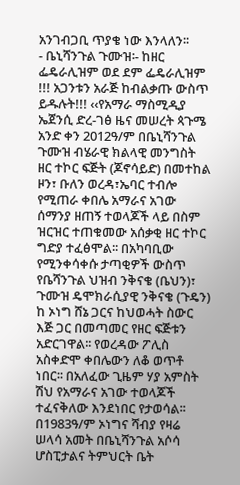አንገብጋቢ ጥያቄ ነው እንላለን፡፡
- ቤኒሻንጉል ጉሙዝ፡- ከዘር ፌዴራሊዝም ወደ ደም ፌዴራሊዝም !!! አጋንቱን አራጅ ከብልቃጡ ውስጥ ይዱሉት!!! ‹‹የአማራ ማስሚዲያ ኤጀንሲ ድረ-ገፅ ዜና መሠረት ጳጉሜ አንድ ቀን 2012ዓ/ም በቤኒሻንጉል ጉሙዝ ብሄራዊ ክልላዊ መንግስት ዘር ተኮር ፍጅት (ጆኖሳይድ) በመተከል ዞን፣ ቡለን ወረዳ፣ኤባር ተብሎ የሚጠራ ቀበሌ አማራና አገው ሰማንያ ዘጠኝ ተወላጆች ላይ በስም ዝርዝር ተጠቁመው አሰቃቂ ዘር ተኮር ግድያ ተፈፅሞል፡፡ በአካባቢው የሚንቀሳቀሱ ታጣቂዎች ውስጥ የቤሻንጉል ህዝብ ንቅናቄ (ቤህን)፣ ጉሙዝ ዴሞክራሲያዊ ንቅናቄ (ጉዴን) ከ ኦነግ ሸኔ ጋርና ከህወሓት ስውር እጅ ጋር በመጣመር የዘር ፍጅቱን አድርገዋል፡፡ የወረዳው ፖሊስ አስቀድሞ ቀበሌውን ለቆ ወጥቶ ነበር፡፡ በአለፈው ጊዜም ሃያ አምስት ሽህ የአማራና አገው ተወላጆች ተፈናቅለው እንደነበር የታወሳል፡፡ በ1983ዓ/ም ኦነግና ሻብያ የዛሬ ሠላሳ አመት በቤኒሻንጉል አሶሳ ሆስፒታልና ትምህርት ቤት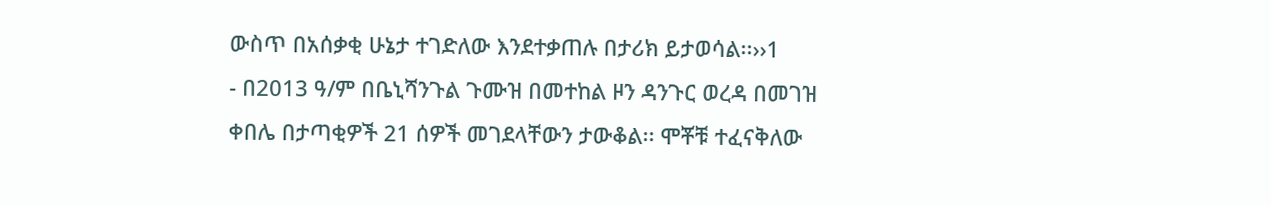ውስጥ በአሰቃቂ ሁኔታ ተገድለው እንደተቃጠሉ በታሪክ ይታወሳል፡፡››1
- በ2013 ዓ/ም በቤኒሻንጉል ጉሙዝ በመተከል ዞን ዳንጉር ወረዳ በመገዝ ቀበሌ በታጣቂዎች 21 ሰዎች መገደላቸውን ታውቆል፡፡ ሞቾቹ ተፈናቅለው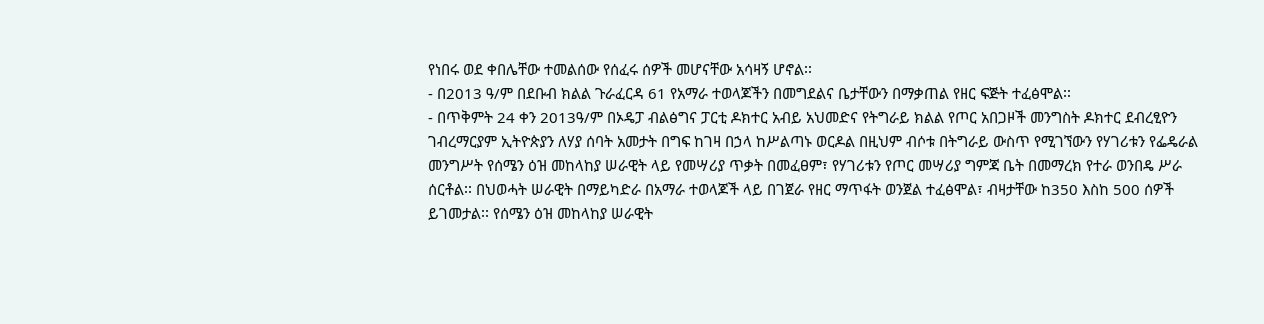የነበሩ ወደ ቀበሌቸው ተመልሰው የሰፈሩ ሰዎች መሆናቸው አሳዛኝ ሆኖል፡፡
- በ2013 ዓ/ም በደቡብ ክልል ጉራፈርዳ 61 የአማራ ተወላጆችን በመግደልና ቤታቸውን በማቃጠል የዘር ፍጅት ተፈፅሞል፡፡
- በጥቅምት 24 ቀን 2013ዓ/ም በኦዴፓ ብልፅግና ፓርቲ ዶክተር አብይ አህመድና የትግራይ ክልል የጦር አበጋዞች መንግስት ዶክተር ደብረፂዮን ገብረማርያም ኢትዮጵያን ለሃያ ሰባት አመታት በግፍ ከገዛ በኃላ ከሥልጣኑ ወርዶል በዚህም ብሶቱ በትግራይ ውስጥ የሚገኘውን የሃገሪቱን የፌዴራል መንግሥት የሰሜን ዕዝ መከላከያ ሠራዊት ላይ የመሣሪያ ጥቃት በመፈፀም፣ የሃገሪቱን የጦር መሣሪያ ግምጃ ቤት በመማረክ የተራ ወንበዴ ሥራ ሰርቶል፡፡ በህወሓት ሠራዊት በማይካድራ በአማራ ተወላጆች ላይ በገጀራ የዘር ማጥፋት ወንጀል ተፈፅሞል፣ ብዛታቸው ከ350 እስከ 500 ሰዎች ይገመታል፡፡ የሰሜን ዕዝ መከላከያ ሠራዊት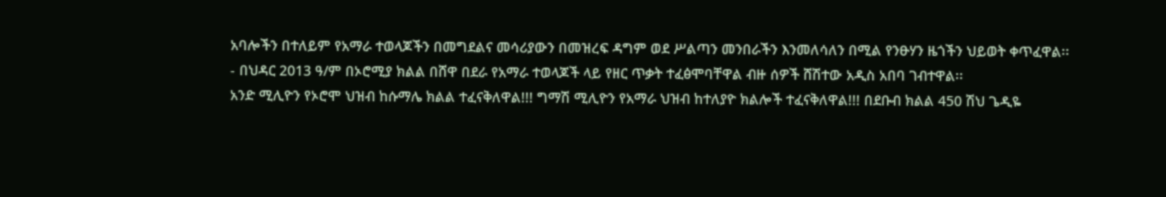አባሎችን በተለይም የአማራ ተወላጆችን በመግደልና መሳሪያውን በመዝረፍ ዳግም ወደ ሥልጣን መንበራችን እንመለሳለን በሚል የንፁሃን ዜጎችን ህይወት ቀጥፈዋል፡፡
- በህዳር 2013 ዓ/ም በኦሮሚያ ክልል በሸዋ በደራ የአማራ ተወላጆች ላይ የዘር ጥቃት ተፈፅሞባቸዋል ብዙ ሰዎች ሸሽተው አዲስ አበባ ገብተዋል፡፡
አንድ ሚሊዮን የኦሮሞ ህዝብ ከሱማሌ ክልል ተፈናቅለዋል!!! ግማሽ ሚሊዮን የአማራ ህዝብ ከተለያዮ ክልሎች ተፈናቅለዋል!!! በደቡብ ክልል 450 ሽህ ጌዲዬ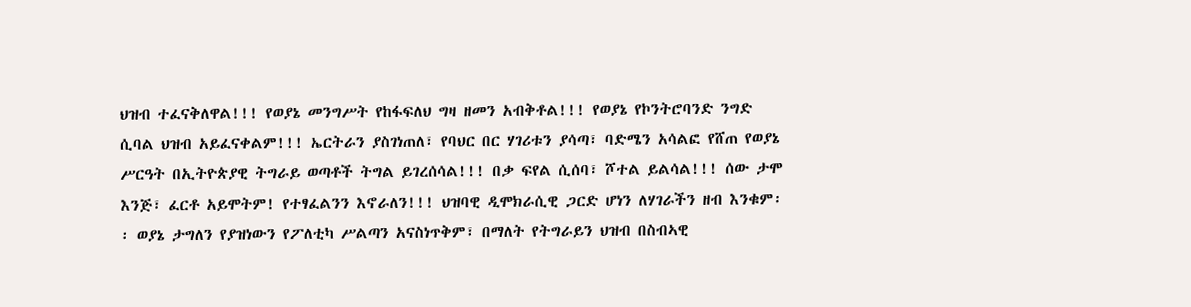ህዝብ ተፈናቅለዋል!!! የወያኔ መንግሥት የከፋፍለህ ግዛ ዘመን አብቅቶል!!! የወያኔ የኮንትሮባንድ ንግድ ሲባል ህዝብ አይፈናቀልም!!! ኤርትራን ያስገነጠለ፣ የባህር በር ሃገሪቱን ያሳጣ፣ ባድሜን አሳልፎ የሸጠ የወያኔ ሥርዓት በኢትዮጵያዊ ትግራይ ወጣቶች ትግል ይገረሰሳል!!! በቃ ፍየል ሲሰባ፣ ሾተል ይልሳል!!! ሰው ታሞ እንጅ፣ ፈርቶ አይሞትም! የተፃፈልንን እኖራለን!!! ህዝባዊ ዲሞክራሲዊ ጋርድ ሆነን ለሃገራችን ዘብ እንቁም፡፡ ወያኔ ታግለን የያዝነውን የፖለቲካ ሥልጣን አናስነጥቅም፣ በማለት የትግራይን ህዝብ በስብኣዊ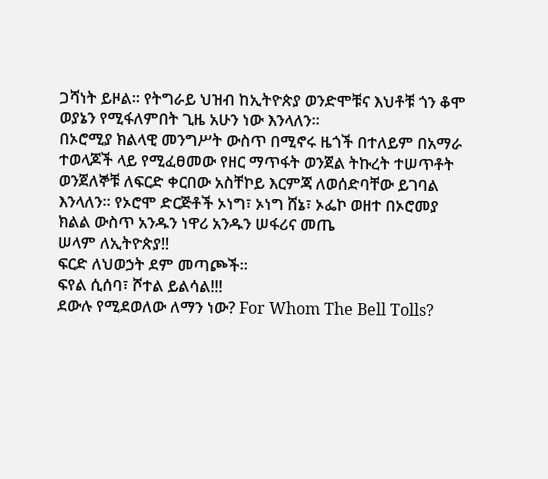ጋሻነት ይዞል፡፡ የትግራይ ህዝብ ከኢትዮጵያ ወንድሞቹና እህቶቹ ጎን ቆሞ ወያኔን የሚፋለምበት ጊዜ አሁን ነው እንላለን፡፡
በኦሮሚያ ክልላዊ መንግሥት ውስጥ በሚኖሩ ዜጎች በተለይም በአማራ ተወላጆች ላይ የሚፈፀመው የዘር ማጥፋት ወንጀል ትኩረት ተሠጥቶት ወንጀለኞቹ ለፍርድ ቀርበው አስቸኮይ እርምጃ ለወሰድባቸው ይገባል እንላለን፡፡ የኦሮሞ ድርጅቶች ኦነግ፣ ኦነግ ሸኔ፣ ኦፌኮ ወዘተ በኦሮመያ ክልል ውስጥ አንዱን ነዋሪ አንዱን ሠፋሪና መጤ
ሠላም ለኢትዮጵያ!!
ፍርድ ለህወኃት ደም መጣጮች፡፡
ፍየል ሲሰባ፣ ሾተል ይልሳል!!!
ደውሉ የሚደወለው ለማን ነው? For Whom The Bell Tolls?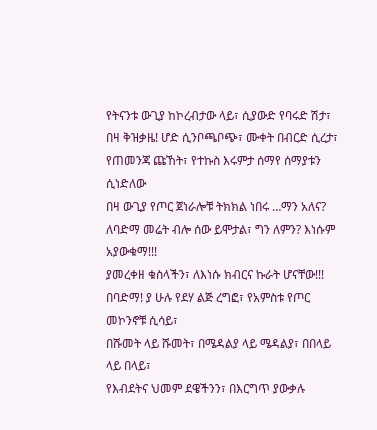የትናንቱ ውጊያ ከኮረብታው ላይ፣ ሲያውድ የባሩድ ሽታ፣
በዛ ቅዝቃዜ! ሆድ ሲንቦጫቦጭ፣ ሙቀት በብርድ ሲረታ፣
የጠመንጃ ጩኸት፣ የተኩስ እሩምታ ሰማየ ሰማያቱን ሲነድለው
በዛ ውጊያ የጦር ጀነራሎቹ ትክክል ነበሩ …ማን አለና?
ለባድማ መሬት ብሎ ሰው ይሞታል፣ ግን ለምን? እነሱም አያውቁማ!!!
ያመረቀዘ ቁስላችን፣ ለእነሱ ክብርና ኩራት ሆናቸው!!!
በባድማ! ያ ሁሉ የደሃ ልጅ ረግፎ፣ የአምስቱ የጦር መኮንኖቹ ሲሳይ፣
በሹመት ላይ ሹመት፣ በሜዳልያ ላይ ሜዳልያ፣ በበላይ ላይ በላይ፣
የእብደትና ህመም ደዌችንን፣ በእርግጥ ያውቃሉ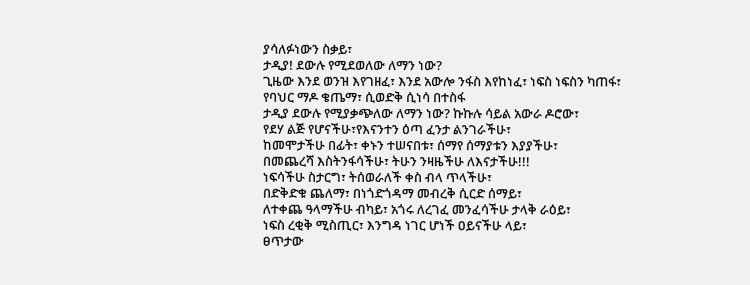ያሳለፉነውን ስቃይ፣
ታዲያ! ደውሉ የሚደወለው ለማን ነው?
ጊዜው እንደ ወንዝ እየገዘፈ፣ እንደ አውሎ ንፋስ እየከነፈ፣ ነፍስ ነፍስን ካጠፋ፣
የባህር ማዶ ቄጤማ፣ ሲወድቅ ሲነሳ በተስፋ
ታዲያ ደውሉ የሚያቃጭለው ለማን ነው? ኩኩሉ ሳይል አውራ ዶሮው፣
የደሃ ልጅ የሆናችሁ፣የእናንተን ዕጣ ፈንታ ልንገራችሁ፣
ከመሞታችሁ በፊት፣ ቀኑን ተሠናበቱ፣ ሰማየ ሰማያቱን እያያችሁ፣
በመጨረሻ እስትንፋሳችሁ፣ ትሁን ንዛዜችሁ ለእናታችሁ!!!
ነፍሳችሁ ስታርግ፣ ትሰወራለች ቀስ ብላ ጥላችሁ፣
በድቅድቁ ጨለማ፣ በነጎድጎዳማ መብረቅ ሲርድ ሰማይ፣
ለተቀጨ ዓላማችሁ ብካይ፣ አጎሩ ለረገፈ መንፈሳችሁ ታላቅ ራዕይ፣
ነፍስ ረቂቅ ሚስጢር፣ እንግዳ ነገር ሆነች ዐይናችሁ ላይ፣
ፀጥታው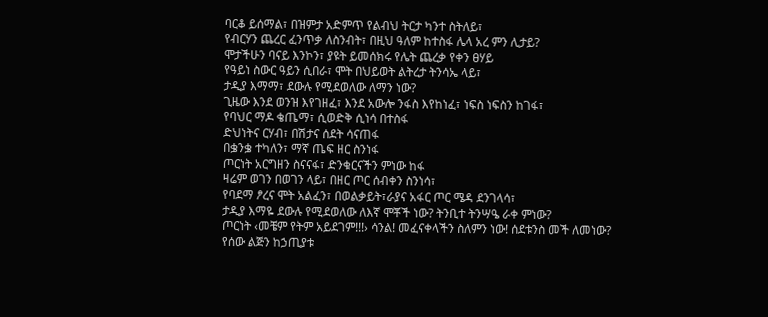ባርቆ ይሰማል፣ በዝምታ አድምጥ የልብህ ትርታ ካንተ ስትለይ፣
የብርሃን ጨረር ፈንጥቃ ለስንብት፣ በዚህ ዓለም ከተስፋ ሌላ አረ ምን ሊታይ?
ሞታችሁን ባናይ እንኮን፣ ያዩት ይመሰክሩ የሌት ጨረቃ የቀን ፀሃይ
የዓይነ ስውር ዓይን ሲበራ፣ ሞት በህይወት ልትረታ ትንሳኤ ላይ፣
ታዲያ እማማ፣ ደውሉ የሚደወለው ለማን ነው?
ጊዜው እንደ ወንዝ እየገዘፈ፣ እንደ አውሎ ንፋስ እየከነፈ፣ ነፍስ ነፍስን ከገፋ፣
የባህር ማዶ ቄጤማ፣ ሲወድቅ ሲነሳ በተስፋ
ድህነትና ርሃብ፣ በሽታና ሰደት ሳናጠፋ
በቌንቌ ተካለን፣ ማኛ ጤፍ ዘር ስንነፋ
ጦርነት አርግዘን ስናናፋ፣ ድንቁርናችን ምነው ከፋ
ዛሬም ወገን በወገን ላይ፣ በዘር ጦር ሰብቀን ስንነሳ፣
የባደማ ፆረና ሞት አልፈን፣ በወልቃይት፣ራያና አፋር ጦር ሜዳ ደንገላሳ፣
ታዲያ እማዬ ደውሉ የሚደወለው ለእኛ ሞቾች ነው? ትንቢተ ትንሣዔ ራቀ ምነው?
ጦርነት ‹መቼም የትም አይደገም!!!› ሳንል! መፈናቀላችን ስለምን ነው! ሰደቱንስ መች ለመነው?
የሰው ልጅን ከኃጢያቱ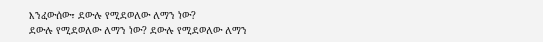እንፈውሰው፣ ደውሉ የሚደወለው ለማን ነው?
ደውሉ የሚደወለው ለማን ነው? ደውሉ የሚደወለው ለማን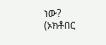ነው?
(ኦክቶበር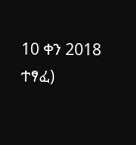10 ቀን 2018 ተፃፈ)